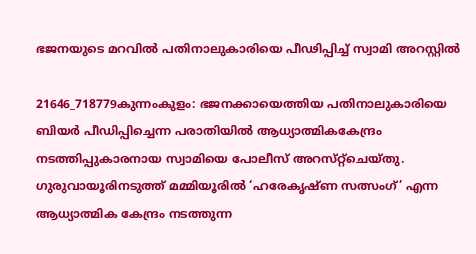ഭജനയുടെ മറവില്‍ പതിനാലുകാരിയെ പീഢിപ്പിച്ച്‌ സ്വാമി അറസ്റ്റില്‍

21646_718779കുന്നംകുളം: ഭജനക്കായെത്തിയ പതിനാലുകാരിയെ ബിയര്‍ പീഡിപ്പിച്ചെന്ന പരാതിയില്‍ ആധ്യാത്മികകേന്ദ്രം നടത്തിപ്പുകാരനായ സ്വാമിയെ പോലീസ്‌ അറസ്‌റ്റ്‌ചെയ്‌തു. ഗുരുവായൂരിനടുത്ത്‌ മമ്മിയൂരില്‍ ‘ഹരേകൃഷ്‌ണ സത്സംഗ്‌’ എന്ന ആധ്യാത്മിക കേന്ദ്രം നടത്തുന്ന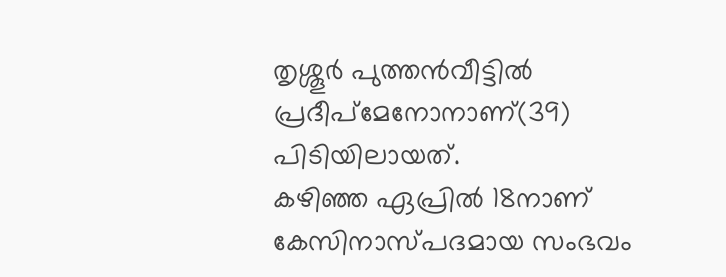തൃശ്ശൂര്‍ പുത്തന്‍വീട്ടില്‍ പ്രദീപ്‌മേനോനാണ്‌(39) പിടിയിലായത്‌.
കഴിഞ്ഞ ഏപ്രില്‍ 18നാണ്‌ കേസിനാസ്‌പദമായ സംഭവം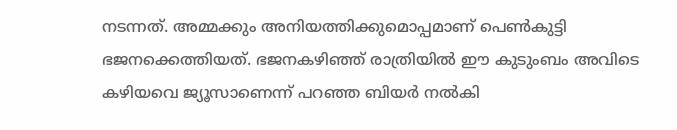നടന്നത്‌. അമ്മക്കും അനിയത്തിക്കുമൊപ്പമാണ്‌ പെണ്‍കുട്ടി ഭജനക്കെത്തിയത്‌. ഭജനകഴിഞ്ഞ്‌ രാത്രിയില്‍ ഈ കുടുംബം അവിടെ കഴിയവെ ജ്യൂസാണെന്ന്‌ പറഞ്ഞ ബിയര്‍ നല്‍കി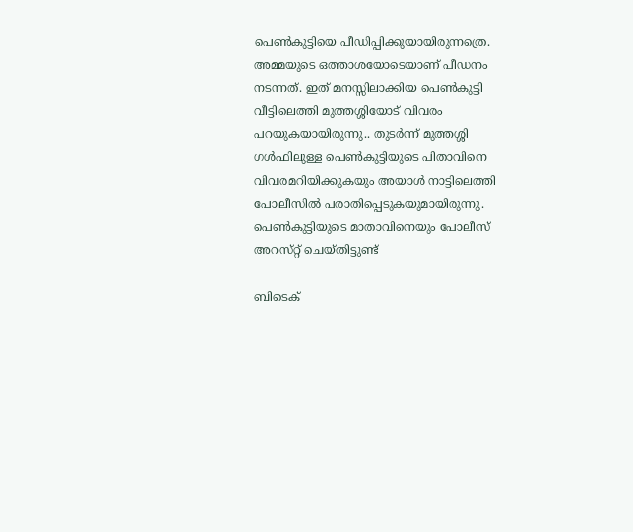പെണ്‍കുട്ടിയെ പീഡിപ്പിക്കുയായിരുന്നത്രെ. അമ്മയുടെ ഒത്താശയോടെയാണ്‌ പീഡനം നടന്നത്‌. ഇത്‌ മനസ്സിലാക്കിയ പെണ്‍കുട്ടി വീട്ടിലെത്തി മുത്തശ്ശിയോട്‌ വിവരം പറയുകയായിരുന്നു.. തുടര്‍ന്ന്‌ മുത്തശ്ശി ഗള്‍ഫിലുള്ള പെണ്‍കുട്ടിയുടെ പിതാവിനെ വിവരമറിയിക്കുകയും അയാള്‍ നാട്ടിലെത്തി പോലീസില്‍ പരാതിപ്പെടുകയുമായിരുന്നു. പെണ്‍കുട്ടിയുടെ മാതാവിനെയും പോലീസ്‌ അറസ്‌റ്റ്‌ ചെയ്‌തിട്ടുണ്ട്‌

ബിടെക്‌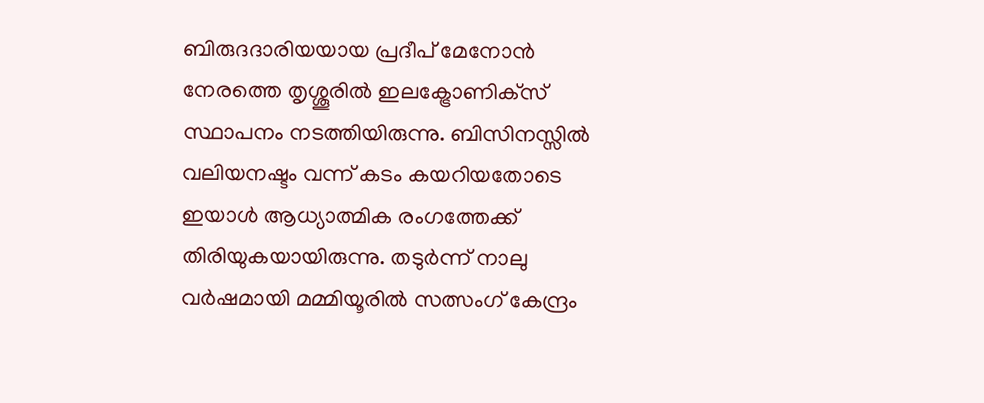ബിരുദദാരിയയായ പ്രദീപ്‌ മേനോന്‍ നേരത്തെ തൃശ്ശൂരില്‍ ഇലക്ട്രോണിക്‌സ്‌ സ്ഥാപനം നടത്തിയിരുന്നു. ബിസിനസ്സില്‍ വലിയനഷ്ടം വന്ന്‌ കടം കയറിയതോടെ ഇയാള്‍ ആധ്യാത്മിക രംഗത്തേക്ക്‌ തിരിയുകയായിരുന്നു. തടുര്‍ന്ന്‌ നാലു വര്‍ഷമായി മമ്മിയൂരില്‍ സത്സംഗ്‌ കേന്ദ്രം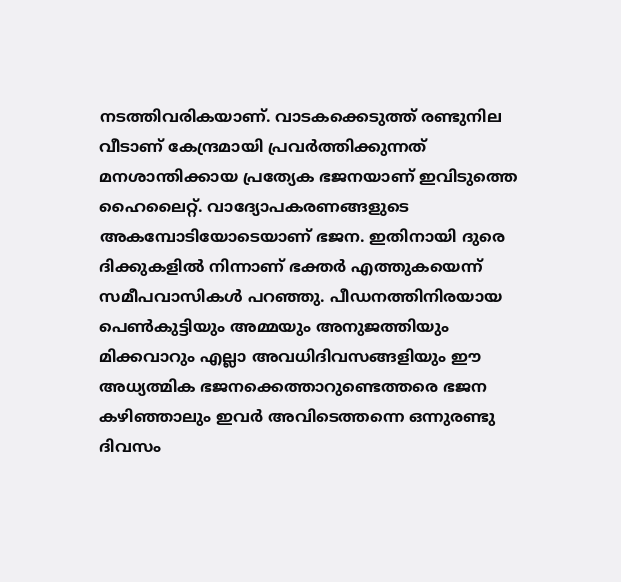നടത്തിവരികയാണ്‌. വാടകക്കെടുത്ത്‌ രണ്ടുനില വീടാണ്‌ കേന്ദ്രമായി പ്രവര്‍ത്തിക്കുന്നത്‌ മനശാന്തിക്കായ പ്രത്യേക ഭജനയാണ്‌ ഇവിടുത്തെ ഹൈലൈറ്റ്‌. വാദ്യോപകരണങ്ങളുടെ അകമ്പോടിയോടെയാണ്‌ ഭജന. ഇതിനായി ദുരെ ദിക്കുകളില്‍ നിന്നാണ്‌ ഭക്തര്‍ എത്തുകയെന്ന്‌ സമീപവാസികള്‍ പറഞ്ഞു. പീഡനത്തിനിരയായ പെണ്‍കുട്ടിയും അമ്മയും അനുജത്തിയും മിക്കവാറും എല്ലാ അവധിദിവസങ്ങളിയും ഈ അധ്യത്മിക ഭജനക്കെത്താറുണ്ടെത്തരെ ഭജന കഴിഞ്ഞാലും ഇവര്‍ അവിടെത്തന്നെ ഒന്നുരണ്ടു ദിവസം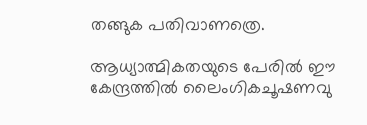തങ്ങുക പതിവാണത്രെ.

ആധ്യാത്മികതയുടെ പേരില്‍ ഈ കേന്ദ്രത്തില്‍ ലൈംഗികചൂഷണവു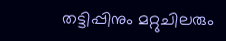തട്ടിപ്പിനും മറ്റുചിലരും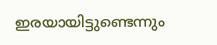ഇരയായിട്ടുണ്ടെന്നും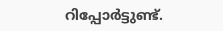റിപ്പോര്‍ട്ടുണ്ട്‌.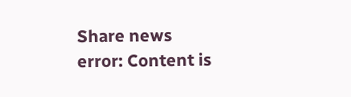Share news
error: Content is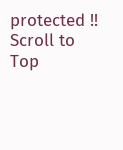protected !!
Scroll to Top